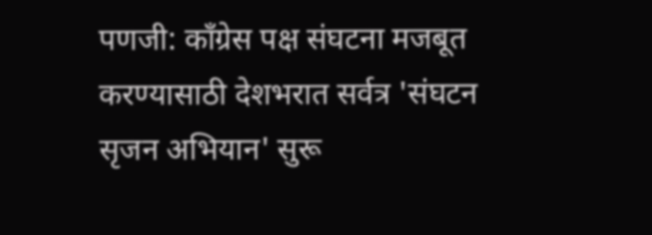पणजी: काँग्रेस पक्ष संघटना मजबूत करण्यासाठी देशभरात सर्वत्र 'संघटन सृजन अभियान' सुरू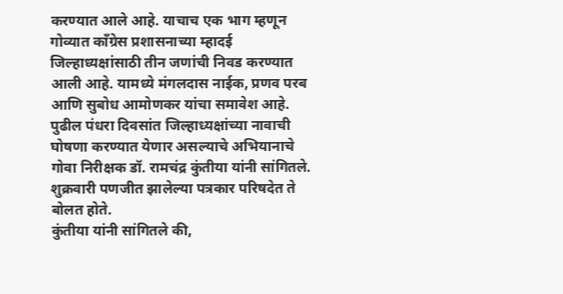करण्यात आले आहे. याचाच एक भाग म्हणून गोव्यात काँग्रेस प्रशासनाच्या म्हादई जिल्हाध्यक्षांसाठी तीन जणांची निवड करण्यात आली आहे. यामध्ये मंगलदास नाईक, प्रणव परब आणि सुबोध आमोणकर यांचा समावेश आहे. पुढील पंधरा दिवसांत जिल्हाध्यक्षांच्या नावाची घोषणा करण्यात येणार असल्याचे अभियानाचे गोवा निरीक्षक डॉ. रामचंद्र कुंतीया यांनी सांगितले. शुक्रवारी पणजीत झालेल्या पत्रकार परिषदेत ते बोलत होते.
कुंतीया यांनी सांगितले की,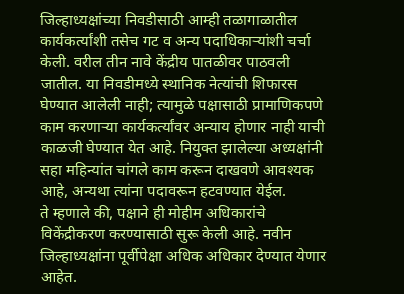जिल्हाध्यक्षांच्या निवडीसाठी आम्ही तळागाळातील कार्यकर्त्यांशी तसेच गट व अन्य पदाधिकाऱ्यांशी चर्चा केली. वरील तीन नावे केंद्रीय पातळीवर पाठवली जातील. या निवडीमध्ये स्थानिक नेत्यांची शिफारस घेण्यात आलेली नाही; त्यामुळे पक्षासाठी प्रामाणिकपणे काम करणाऱ्या कार्यकर्त्यांवर अन्याय होणार नाही याची काळजी घेण्यात येत आहे. नियुक्त झालेल्या अध्यक्षांनी सहा महिन्यांत चांगले काम करून दाखवणे आवश्यक आहे, अन्यथा त्यांना पदावरून हटवण्यात येईल.
ते म्हणाले की, पक्षाने ही मोहीम अधिकारांचे विकेंद्रीकरण करण्यासाठी सुरू केली आहे. नवीन जिल्हाध्यक्षांना पूर्वीपेक्षा अधिक अधिकार देण्यात येणार आहेत.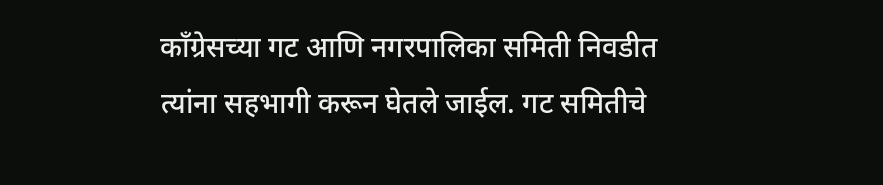काँग्रेसच्या गट आणि नगरपालिका समिती निवडीत त्यांना सहभागी करून घेतले जाईल. गट समितीचे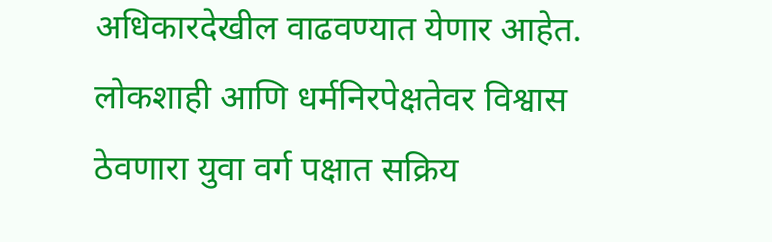अधिकारदेखील वाढवण्यात येणार आहेत. लोकशाही आणि धर्मनिरपेक्षतेवर विश्वास ठेवणारा युवा वर्ग पक्षात सक्रिय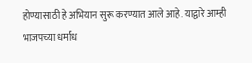होण्यासाठी हे अभियान सुरू करण्यात आले आहे. याद्वारे आम्ही भाजपच्या धर्मांध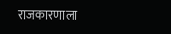राजकारणाला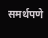समर्थपणे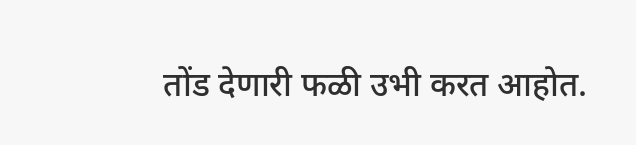तोंड देणारी फळी उभी करत आहोत.